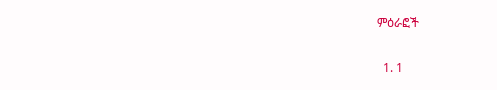ምዕራፎች

  1. 1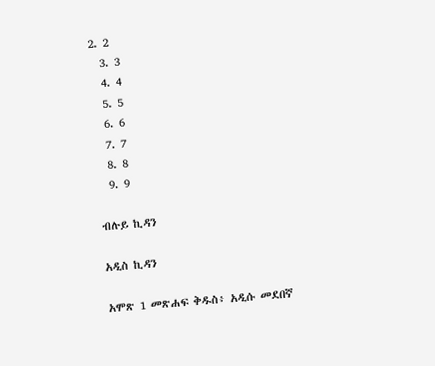2. 2
  3. 3
  4. 4
  5. 5
  6. 6
  7. 7
  8. 8
  9. 9

ብሉይ ኪዳን

አዲስ ኪዳን

አሞጽ 1 መጽሐፍ ቅዱስ፥ አዲሱ መደበኛ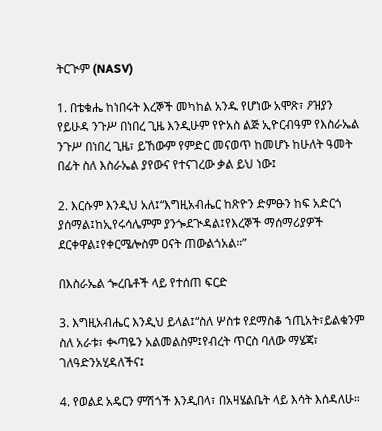ትርጒም (NASV)

1. በቴቁሔ ከነበሩት እረኞች መካከል አንዱ የሆነው አሞጽ፣ ዖዝያን የይሁዳ ንጉሥ በነበረ ጊዜ እንዲሁም የዮአስ ልጅ ኢዮርብዓም የእስራኤል ንጉሥ በነበረ ጊዜ፣ ይኸውም የምድር መናወጥ ከመሆኑ ከሁለት ዓመት በፊት ስለ እስራኤል ያየውና የተናገረው ቃል ይህ ነው፤

2. እርሱም እንዲህ አለ፤“እግዚአብሔር ከጽዮን ድምፁን ከፍ አድርጎ ያሰማል፤ከኢየሩሳሌምም ያንጐደጒዳል፤የእረኞች ማሰማሪያዎች ደርቀዋል፤የቀርሜሎስም ዐናት ጠውልጎአል።”

በእስራኤል ጐረቤቶች ላይ የተሰጠ ፍርድ

3. እግዚአብሔር እንዲህ ይላል፤“ስለ ሦስቱ የደማስቆ ኀጢአት፣ይልቁንም ስለ አራቱ፣ ቊጣዬን አልመልስም፤የብረት ጥርስ ባለው ማሄጃ፣ ገለዓድንአሂዳለችና፤

4. የወልደ አዴርን ምሽጎች እንዲበላ፣ በአዛሄልቤት ላይ እሳት እሰዳለሁ።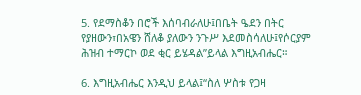5. የደማስቆን በሮች እሰባብራለሁ፤በቤት ዔደን በትር የያዘውን፣በአዌን ሸለቆ ያለውን ንጉሥ እደመስሳለሁ፤የሶርያም ሕዝብ ተማርኮ ወደ ቂር ይሄዳል”ይላል እግዚአብሔር።

6. እግዚአብሔር እንዲህ ይላል፤“ስለ ሦስቱ የጋዛ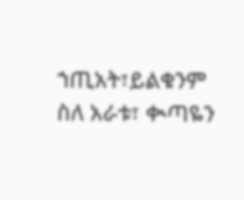ኀጢአት፣ይልቁንም ስለ አራቱ፣ ቊጣዬን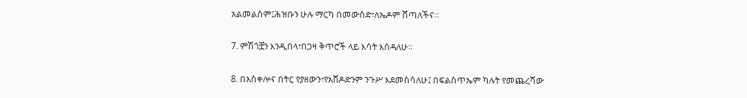አልመልስም፤ሕዝቡን ሁሉ ማርካ በመውሰድ፣ለኤዶም ሸጣለችና።

7. ምሽጎቿን እንዲበላ፣በጋዛ ቅጥሮች ላይ እሳት እሰዳለሁ።

8. በአስቀሎና በትር የያዘውን፣የአሸዶድንም ንጉሥ እደመስሳለሁ፤ በፍልስጥኤም ካሉት የመጨረሻው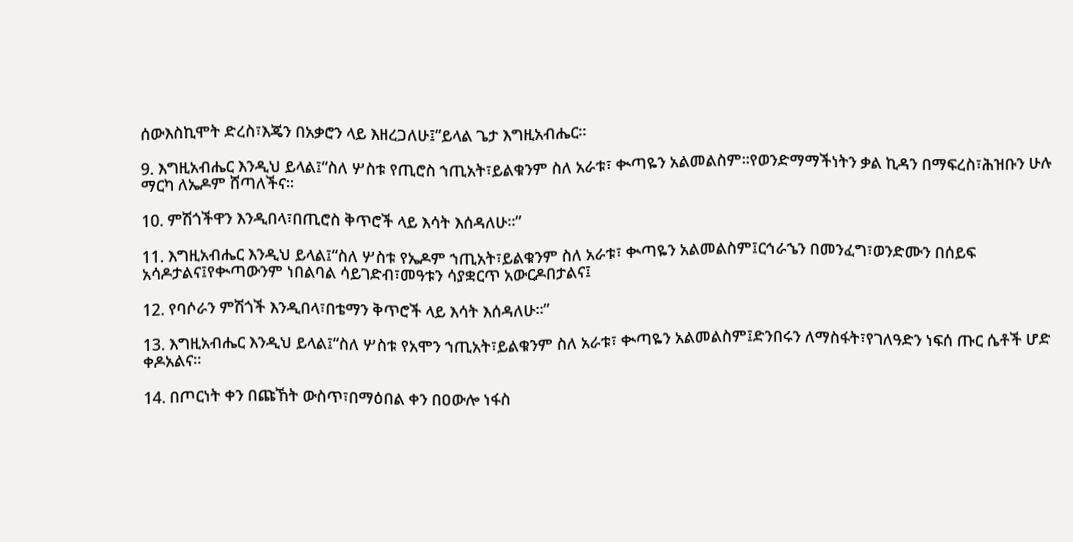ሰውእስኪሞት ድረስ፣እጄን በአቃሮን ላይ እዘረጋለሁ፤”ይላል ጌታ እግዚአብሔር።

9. እግዚአብሔር እንዲህ ይላል፤“ስለ ሦስቱ የጢሮስ ኀጢአት፣ይልቁንም ስለ አራቱ፣ ቊጣዬን አልመልስም።የወንድማማችነትን ቃል ኪዳን በማፍረስ፣ሕዝቡን ሁሉ ማርካ ለኤዶም ሸጣለችና።

10. ምሽጎችዋን እንዲበላ፣በጢሮስ ቅጥሮች ላይ እሳት እሰዳለሁ።”

11. እግዚአብሔር እንዲህ ይላል፤“ስለ ሦስቱ የኤዶም ኀጢአት፣ይልቁንም ስለ አራቱ፣ ቊጣዬን አልመልስም፤ርኅራኄን በመንፈግ፣ወንድሙን በሰይፍ አሳዶታልና፤የቊጣውንም ነበልባል ሳይገድብ፣መዓቱን ሳያቋርጥ አውርዶበታልና፤

12. የባሶራን ምሽጎች እንዲበላ፣በቴማን ቅጥሮች ላይ እሳት እሰዳለሁ።”

13. እግዚአብሔር እንዲህ ይላል፤“ስለ ሦስቱ የአሞን ኀጢአት፣ይልቁንም ስለ አራቱ፣ ቊጣዬን አልመልስም፤ድንበሩን ለማስፋት፣የገለዓድን ነፍሰ ጡር ሴቶች ሆድ ቀዶአልና።

14. በጦርነት ቀን በጩኸት ውስጥ፣በማዕበል ቀን በዐውሎ ነፋስ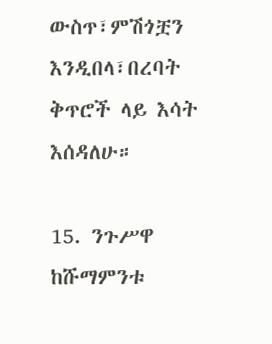ውስጥ፣ምሽጎቿን እንዲበላ፣በረባት ቅጥሮች ላይ እሳት እሰዳለሁ።

15. ንጉሥዋ ከሹማምንቱ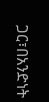ጋር፣በአንድነት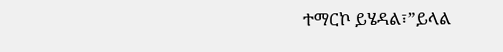ተማርኮ ይሄዳል፣”ይላል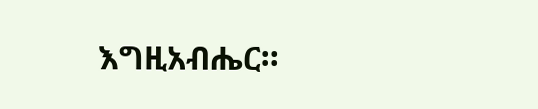እግዚአብሔር።